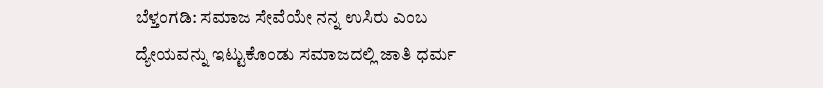ಬೆಳ್ತಂಗಡಿ: ಸಮಾಜ ಸೇವೆಯೇ ನನ್ನ ಉಸಿರು ಎಂಬ ದ್ಯೇಯವನ್ನು ಇಟ್ಟುಕೊಂಡು ಸಮಾಜದಲ್ಲಿ ಜಾತಿ ಧರ್ಮ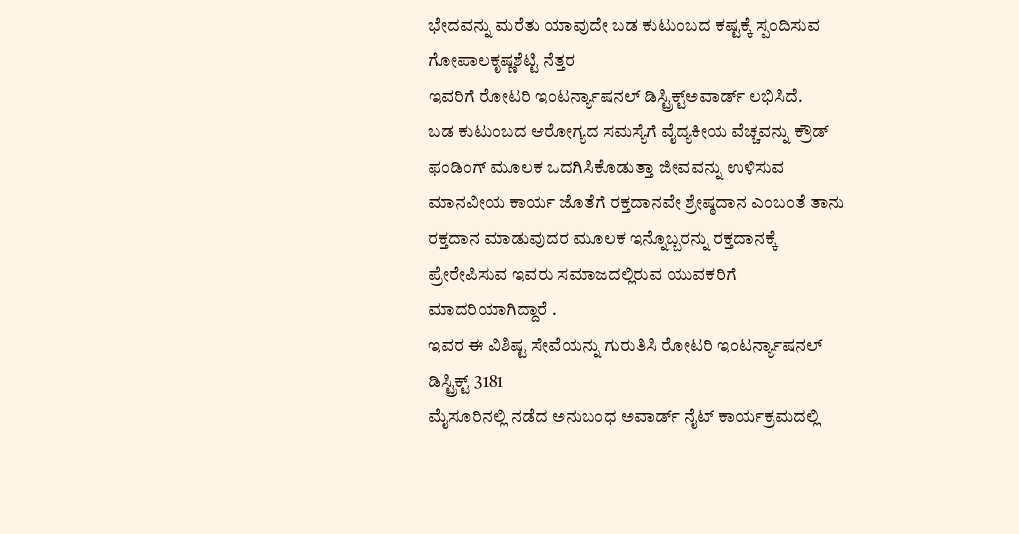ಭೇದವನ್ನು ಮರೆತು ಯಾವುದೇ ಬಡ ಕುಟುಂಬದ ಕಷ್ಟಕ್ಕೆ ಸ್ಪಂದಿಸುವ ಗೋಪಾಲಕೃಷ್ಣಶೆಟ್ಟಿ ನೆತ್ತರ
ಇವರಿಗೆ ರೋಟರಿ ಇಂಟರ್ನ್ಯಾಷನಲ್ ಡಿಸ್ಟ್ರಿಕ್ಟ್ಅವಾರ್ಡ್ ಲಭಿಸಿದೆ.
ಬಡ ಕುಟುಂಬದ ಆರೋಗ್ಯದ ಸಮಸ್ಯೆಗೆ ವೈದ್ಯಕೀಯ ವೆಚ್ಚವನ್ನು ಕ್ರೌಡ್ ಫಂಡಿಂಗ್ ಮೂಲಕ ಒದಗಿಸಿಕೊಡುತ್ತಾ ಜೀವವನ್ನು ಉಳಿಸುವ ಮಾನವೀಯ ಕಾರ್ಯ ಜೊತೆಗೆ ರಕ್ತದಾನವೇ ಶ್ರೇಷ್ಠದಾನ ಎಂಬಂತೆ ತಾನು ರಕ್ತದಾನ ಮಾಡುವುದರ ಮೂಲಕ ಇನ್ನೊಬ್ಬರನ್ನು ರಕ್ತದಾನಕ್ಕೆ ಪ್ರೇರೇಪಿಸುವ ಇವರು ಸಮಾಜದಲ್ಲಿರುವ ಯುವಕರಿಗೆ ಮಾದರಿಯಾಗಿದ್ದಾರೆ .
ಇವರ ಈ ವಿಶಿಷ್ಟ ಸೇವೆಯನ್ನು ಗುರುತಿಸಿ ರೋಟರಿ ಇಂಟರ್ನ್ಯಾಷನಲ್ ಡಿಸ್ಟ್ರಿಕ್ಟ್ 3181
ಮೈಸೂರಿನಲ್ಲಿ ನಡೆದ ಅನುಬಂಧ ಅವಾರ್ಡ್ ನೈಟ್ ಕಾರ್ಯಕ್ರಮದಲ್ಲಿ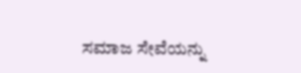ಸಮಾಜ ಸೇವೆಯನ್ನು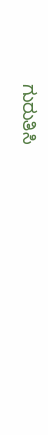ಗುರುತಿಸಿ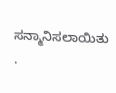ಸನ್ಮಾನಿಸಲಾಯಿತು .